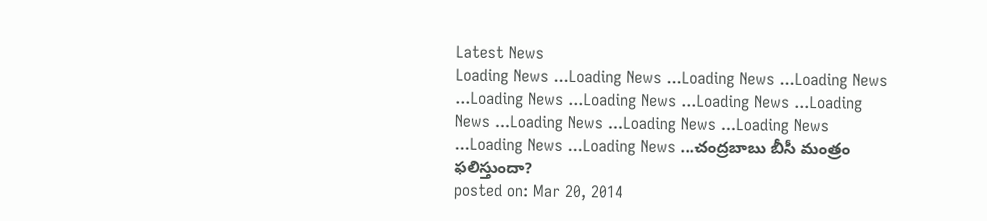Latest News
Loading News ...Loading News ...Loading News ...Loading News ...Loading News ...Loading News ...Loading News ...Loading News ...Loading News ...Loading News ...Loading News ...Loading News ...Loading News ...చంద్రబాబు బీసీ మంత్రం ఫలిస్తుందా?
posted on: Mar 20, 2014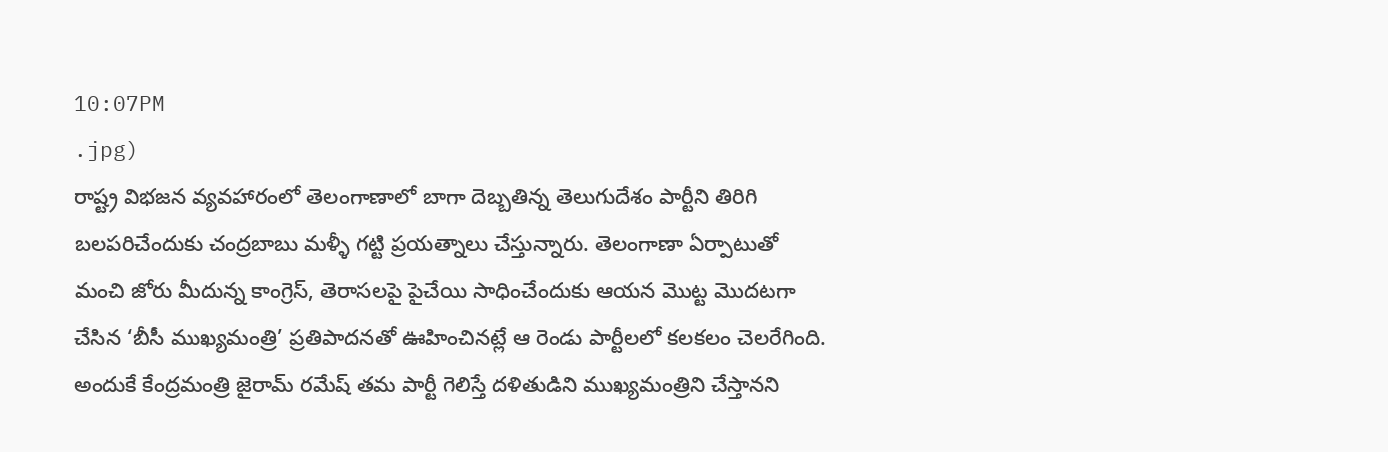10:07PM
.jpg)
రాష్ట్ర విభజన వ్యవహారంలో తెలంగాణాలో బాగా దెబ్బతిన్న తెలుగుదేశం పార్టీని తిరిగి బలపరిచేందుకు చంద్రబాబు మళ్ళీ గట్టి ప్రయత్నాలు చేస్తున్నారు. తెలంగాణా ఏర్పాటుతో మంచి జోరు మీదున్న కాంగ్రెస్, తెరాసలపై పైచేయి సాధించేందుకు ఆయన మొట్ట మొదటగా చేసిన ‘బీసీ ముఖ్యమంత్రి’ ప్రతిపాదనతో ఊహించినట్లే ఆ రెండు పార్టీలలో కలకలం చెలరేగింది. అందుకే కేంద్రమంత్రి జైరామ్ రమేష్ తమ పార్టీ గెలిస్తే దళితుడిని ముఖ్యమంత్రిని చేస్తానని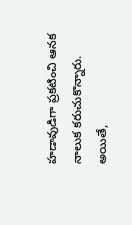హడావుడిగా ప్రకటించి ఆనక నాలుక కరుచుకొన్నారు. అయితే,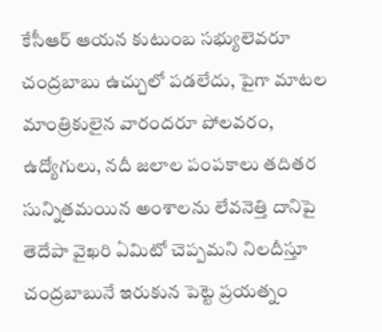కేసీఆర్ ఆయన కుటుంబ సభ్యులెవరూ చంద్రబాబు ఉచ్చులో పడలేదు, పైగా మాటల మాంత్రికులైన వారందరూ పోలవరం, ఉద్యోగులు, నదీ జలాల పంపకాలు తదితర సున్నితమయిన అంశాలను లేవనెత్తి దానిపై తెదేపా వైఖరి ఏమిటో చెప్పమని నిలదీస్తూ చంద్రబాబునే ఇరుకున పెట్టె ప్రయత్నం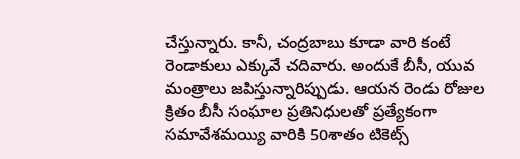చేస్తున్నారు. కానీ, చంద్రబాబు కూడా వారి కంటే రెండాకులు ఎక్కువే చదివారు. అందుకే బీసీ, యువ మంత్రాలు జపిస్తున్నారిప్పుడు. ఆయన రెండు రోజుల క్రితం బీసీ సంఘాల ప్రతినిధులతో ప్రత్యేకంగా సమావేశమయ్యి వారికి 50శాతం టికెట్స్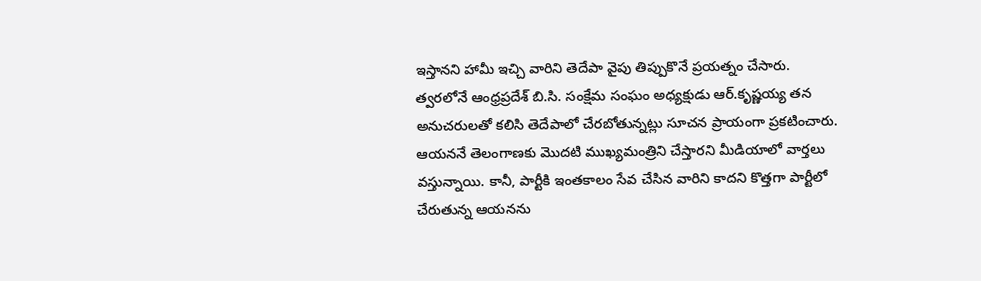ఇస్తానని హామీ ఇచ్చి వారిని తెదేపా వైపు తిప్పుకొనే ప్రయత్నం చేసారు.
త్వరలోనే ఆంధ్రప్రదేశ్ బి.సి. సంక్షేమ సంఘం అధ్యక్షుడు ఆర్.కృష్ణయ్య తన అనుచరులతో కలిసి తెదేపాలో చేరబోతున్నట్లు సూచన ప్రాయంగా ప్రకటించారు. ఆయననే తెలంగాణకు మొదటి ముఖ్యమంత్రిని చేస్తారని మీడియాలో వార్తలు వస్తున్నాయి. కానీ, పార్టీకి ఇంతకాలం సేవ చేసిన వారిని కాదని కొత్తగా పార్టీలో చేరుతున్న ఆయనను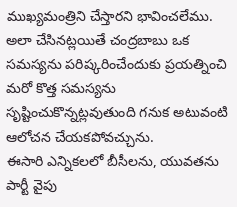ముఖ్యమంత్రిని చేస్తారని భావించలేము. అలా చేసినట్లయితే చంద్రబాబు ఒక సమస్యను పరిష్కరించేందుకు ప్రయత్నించి మరో కొత్త సమస్యను సృష్టించుకొన్నట్లవుతుంది గనుక అటువంటి ఆలోచన చేయకపోవచ్చును.
ఈసారి ఎన్నికలలో బీసీలను, యువతను పార్టీ వైపు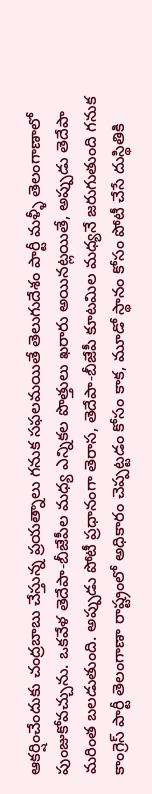ఆకర్షించేందుకు చంద్రబాబు చేస్తున్న ప్రయత్నాలు గనుక సఫలమయితే తెలుగుదేశం పార్టీ మళ్ళీ తెలంగాణాలో పుంజుకోవచ్చును. ఒకవేళ తెదేపా-బీజేపీల మధ్య ఎన్నికల పొత్తులు ఖరారు అయినట్లయితే, అప్పుడు తెదేపా మరింత బలడుతుంది. అప్పుడు పోటీ ప్రధానంగా తెరాస, తెదేపా-బీజేపీ కూటమిల మధ్యనే జరుగుతుంది గనుక కాంగ్రెస్ పార్టీ తెలంగాణా రాష్ట్రంలో అధికారం చెప్పట్టడం కోసం కాక, మూడో స్థానం కోసం పోటీ చేసే దుస్థితికి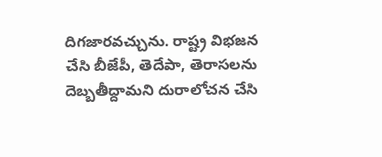దిగజారవచ్చును. రాష్ట్ర విభజన చేసి బీజేపీ, తెదేపా, తెరాసలను దెబ్బతీద్దామని దురాలోచన చేసి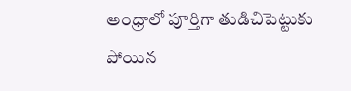అంధ్రాలో పూర్తిగా తుడిచిపెట్టుకు పోయిన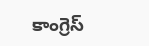కాంగ్రెస్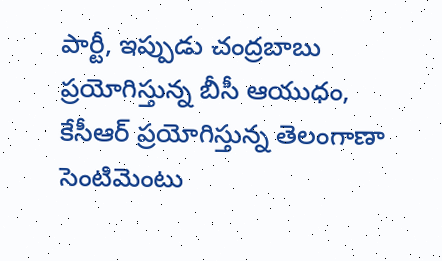పార్టీ, ఇప్పుడు చంద్రబాబు ప్రయోగిస్తున్న బీసీ ఆయుధం, కేసీఆర్ ప్రయోగిస్తున్న తెలంగాణా సెంటిమెంటు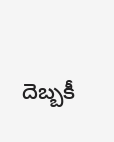దెబ్బకీ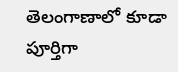తెలంగాణాలో కూడా పూర్తిగా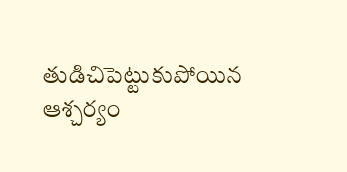తుడిచిపెట్టుకుపోయిన ఆశ్చర్యం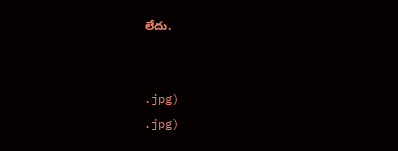లేదు.


.jpg)
.jpg)